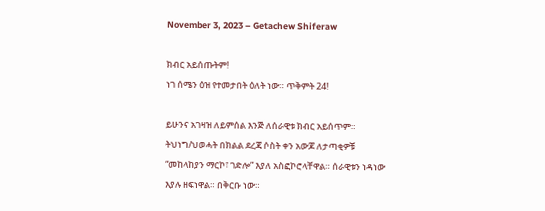November 3, 2023 – Getachew Shiferaw

ክብር አይሰጡትም!
ነገ ሰሜን ዕዝ የተመታበት ዕለት ነው። ጥቅምት 24!

ይሁንና አገዛዝ ለይምሰል እንጅ ለሰራዊቱ ክብር አይሰጥም። ትህነግ/ህወሓት በክልል ደረጃ ሶስት ቀን አውጆ ለታጣቂዎቹ “መከላከያን ማርኮ፣ ገድሎ” እያለ አስፎኮሮላቸዋል። ሰራዊቱን ነዳነው እያሉ ዘፍነዋል። በቅርቡ ነው።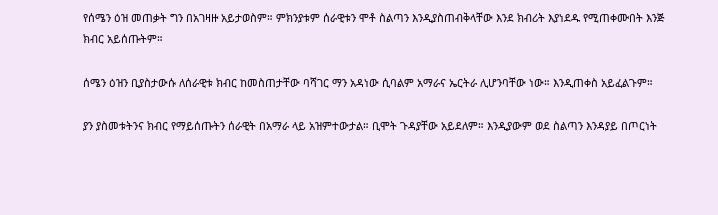የሰሜን ዕዝ መጠቃት ግን በአገዛዙ አይታወስም። ምክንያቱም ሰራዊቱን ሞቶ ስልጣን እንዲያስጠብቅላቸው እንደ ክብሪት እያነደዱ የሚጠቀሙበት እንጅ ክብር አይሰጡትም።

ሰሜን ዕዝን ቢያስታውሱ ለሰራዊቱ ክብር ከመስጠታቸው ባሻገር ማን አዳነው ሲባልም አማራና ኤርትራ ሊሆንባቸው ነው። እንዲጠቀስ አይፈልጉም።

ያን ያስመቱትንና ክብር የማይሰጡትን ሰራዊት በአማራ ላይ አዝምተውታል። ቢሞት ጉዳያቸው አይደለም። እንዲያውም ወደ ስልጣን እንዳያይ በጦርነት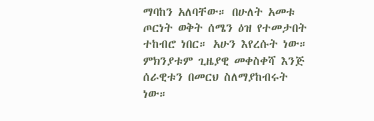ማባከን አለባቸው። በሁለት አመቱ ጦርነት ወቅት ሰሜን ዕዝ የተመታበት ተከብሮ ነበር። አሁን እየረሱት ነው። ምክንያቱም ጊዜያዊ መቀስቀሻ እንጅ ሰራዊቱን በመርህ ስለማያከብሩት ነው።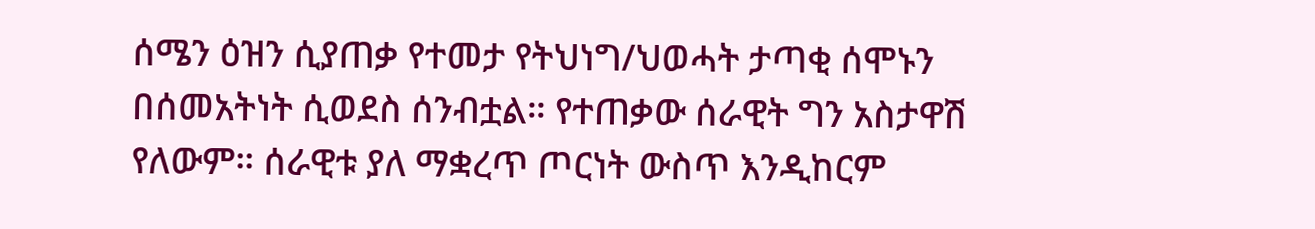ሰሜን ዕዝን ሲያጠቃ የተመታ የትህነግ/ህወሓት ታጣቂ ሰሞኑን በሰመአትነት ሲወደስ ሰንብቷል። የተጠቃው ሰራዊት ግን አስታዋሽ የለውም። ሰራዊቱ ያለ ማቋረጥ ጦርነት ውስጥ እንዲከርም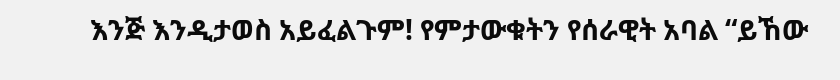እንጅ እንዲታወስ አይፈልጉም! የምታውቁትን የሰራዊት አባል “ይኸው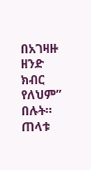በአገዛዙ ዘንድ ክብር የለህም” በሉት። ጠላቱ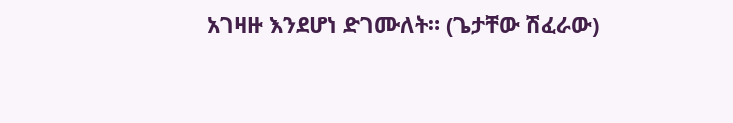አገዛዙ እንደሆነ ድገሙለት። (ጌታቸው ሽፈራው)